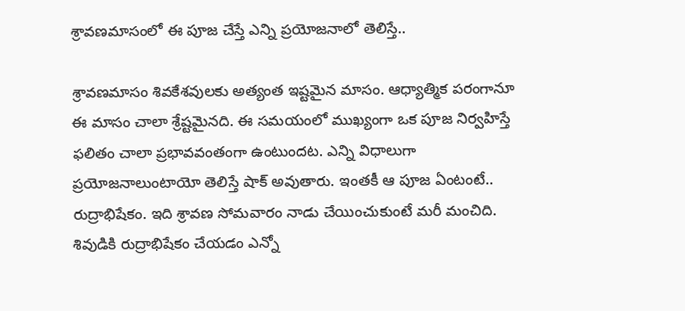శ్రావణమాసంలో ఈ పూజ చేస్తే ఎన్ని ప్రయోజనాలో తెలిస్తే..

శ్రావణమాసం శివకేశవులకు అత్యంత ఇష్టమైన మాసం. ఆధ్యాత్మిక పరంగానూ ఈ మాసం చాలా శ్రేష్టమైనది. ఈ సమయంలో ముఖ్యంగా ఒక పూజ నిర్వహిస్తే ఫలితం చాలా ప్రభావవంతంగా ఉంటుందట. ఎన్ని విధాలుగా ప్రయోజనాలుంటాయో తెలిస్తే షాక్ అవుతారు. ఇంతకీ ఆ పూజ ఏంటంటే.. రుద్రాభిషేకం. ఇది శ్రావణ సోమవారం నాడు చేయించుకుంటే మరీ మంచిది. శివుడికి రుద్రాభిషేకం చేయడం ఎన్నో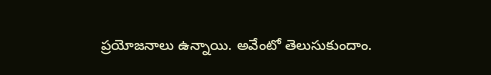ప్రయోజనాలు ఉన్నాయి. అవేంటో తెలుసుకుందాం.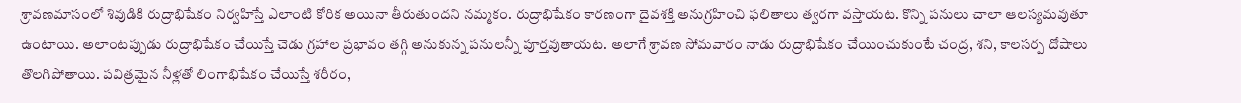శ్రావణమాసంలో శివుడికి రుద్రాభిషేకం నిర్వహిస్తే ఎలాంటి కోరిక అయినా తీరుతుందని నమ్మకం. రుద్రాభిషేకం కారణంగా దైవశక్తి అనుగ్రహించి ఫలితాలు త్వరగా వస్తాయట. కొన్ని పనులు చాలా ఆలస్యమవుతూ ఉంటాయి. అలాంటప్పుడు రుద్రాభిషేకం చేయిస్తే చెడు గ్రహాల ప్రభావం తగ్గి అనుకున్న పనులన్నీ పూర్తవుతాయట. అలాగే శ్రావణ సోమవారం నాడు రుద్రాభిషేకం చేయించుకుంటే చంద్ర, శని, కాలసర్ప దోషాలు తొలగిపోతాయి. పవిత్రమైన నీళ్లతో లింగాభిషేకం చేయిస్తే శరీరం,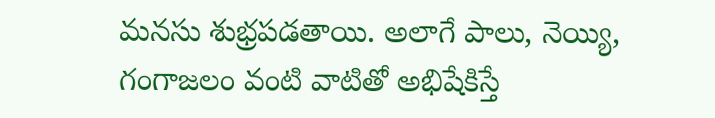మనసు శుభ్రపడతాయి. అలాగే పాలు, నెయ్యి, గంగాజలం వంటి వాటితో అభిషేకిస్తే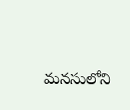మనసులోని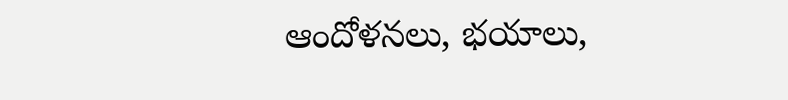ఆందోళనలు, భయాలు,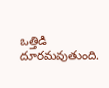ఒత్తిడి దూరమవుతుంది.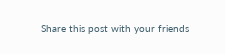Share this post with your friends